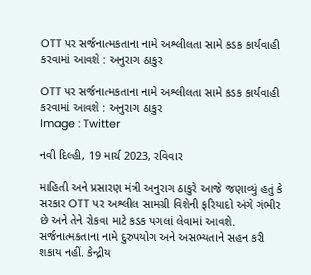OTT પર સર્જનાત્મકતાના નામે અશ્લીલતા સામે કડક કાર્યવાહી કરવામાં આવશે : અનુરાગ ઠાકુર

OTT પર સર્જનાત્મકતાના નામે અશ્લીલતા સામે કડક કાર્યવાહી કરવામાં આવશે : અનુરાગ ઠાકુર
Image : Twitter

નવી દિલ્હી, 19 માર્ચ 2023, રવિવાર

માહિતી અને પ્રસારણ મંત્રી અનુરાગ ઠાકુરે આજે જણાવ્યું હતું કે સરકાર OTT પર અશ્લીલ સામગ્રી વિશેની ફરિયાદો અંગે ગંભીર છે અને તેને રોકવા માટે કડક પગલાં લેવામાં આવશે. સર્જનાત્મકતાના નામે દુરુપયોગ અને અસભ્યતાને સહન કરી શકાય નહીં. કેન્દ્રીય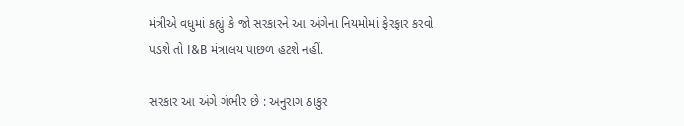મંત્રીએ વધુમાં કહ્યું કે જો સરકારને આ અંગેના નિયમોમાં ફેરફાર કરવો પડશે તો I&B મંત્રાલય પાછળ હટશે નહીં.

સરકાર આ અંગે ગંભીર છે : અનુરાગ ઠાકુર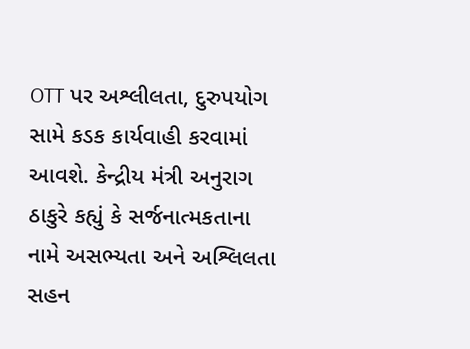OTT પર અશ્લીલતા, દુરુપયોગ સામે કડક કાર્યવાહી કરવામાં આવશે. કેન્દ્રીય મંત્રી અનુરાગ ઠાકુરે કહ્યું કે સર્જનાત્મકતાના નામે અસભ્યતા અને અશ્લિલતા સહન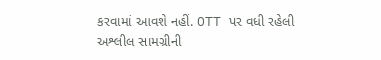કરવામાં આવશે નહીં. OTT પર વધી રહેલી અશ્લીલ સામગ્રીની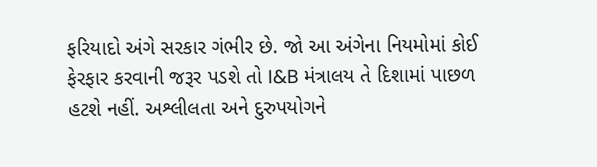ફરિયાદો અંગે સરકાર ગંભીર છે. જો આ અંગેના નિયમોમાં કોઈ ફેરફાર કરવાની જરૂર પડશે તો I&B મંત્રાલય તે દિશામાં પાછળ હટશે નહીં. અશ્લીલતા અને દુરુપયોગને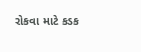રોકવા માટે કડક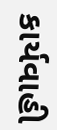કાર્યવાહી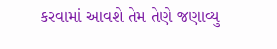કરવામાં આવશે તેમ તેણે જણાવ્યુ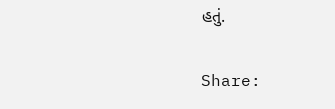હતું.

Share: